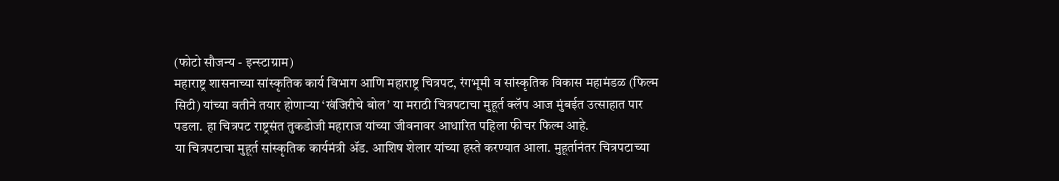(फोटो सौजन्य - इन्स्टाग्राम)
महाराष्ट्र शासनाच्या सांस्कृतिक कार्य विभाग आणि महाराष्ट्र चित्रपट, रंगभूमी व सांस्कृतिक विकास महामंडळ (फिल्म सिटी) यांच्या वतीने तयार होणाऱ्या ‘खंजिरीचे बोल’ या मराठी चित्रपटाचा मुहूर्त क्लॅप आज मुंबईत उत्साहात पार पडला. हा चित्रपट राष्ट्रसंत तुकडोजी महाराज यांच्या जीवनावर आधारित पहिला फीचर फिल्म आहे.
या चित्रपटाचा मुहूर्त सांस्कृतिक कार्यमंत्री ॲड. आशिष शेलार यांच्या हस्ते करण्यात आला. मुहूर्तानंतर चित्रपटाच्या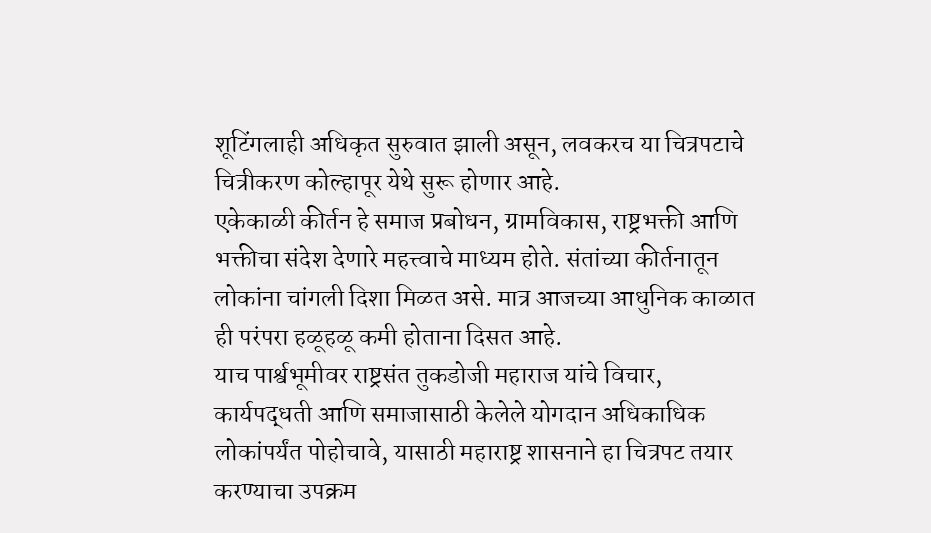शूटिंगलाही अधिकृत सुरुवात झाली असून, लवकरच या चित्रपटाचे चित्रीकरण कोल्हापूर येथे सुरू होणार आहे.
एकेकाळी कीर्तन हे समाज प्रबोधन, ग्रामविकास, राष्ट्रभक्ती आणि भक्तीचा संदेश देणारे महत्त्वाचे माध्यम होते. संतांच्या कीर्तनातून लोकांना चांगली दिशा मिळत असे. मात्र आजच्या आधुनिक काळात ही परंपरा हळूहळू कमी होताना दिसत आहे.
याच पार्श्वभूमीवर राष्ट्रसंत तुकडोजी महाराज यांचे विचार, कार्यपद्धती आणि समाजासाठी केलेले योगदान अधिकाधिक लोकांपर्यंत पोहोचावे, यासाठी महाराष्ट्र शासनाने हा चित्रपट तयार करण्याचा उपक्रम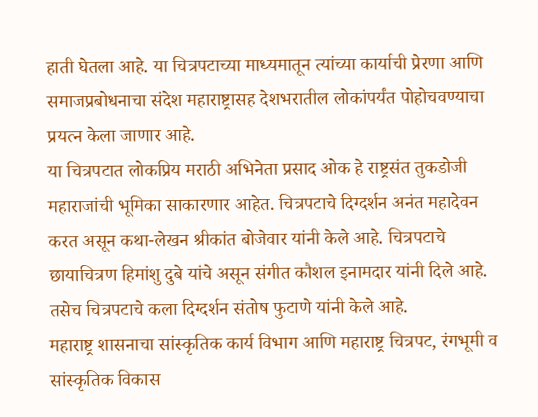हाती घेतला आहे. या चित्रपटाच्या माध्यमातून त्यांच्या कार्याची प्रेरणा आणि समाजप्रबोधनाचा संदेश महाराष्ट्रासह देशभरातील लोकांपर्यंत पोहोचवण्याचा प्रयत्न केला जाणार आहे.
या चित्रपटात लोकप्रिय मराठी अभिनेता प्रसाद ओक हे राष्ट्रसंत तुकडोजी महाराजांची भूमिका साकारणार आहेत. चित्रपटाचे दिग्दर्शन अनंत महादेवन करत असून कथा-लेखन श्रीकांत बोजेवार यांनी केले आहे. चित्रपटाचे छायाचित्रण हिमांशु दुबे यांचे असून संगीत कौशल इनामदार यांनी दिले आहे. तसेच चित्रपटाचे कला दिग्दर्शन संतोष फुटाणे यांनी केले आहे.
महाराष्ट्र शासनाचा सांस्कृतिक कार्य विभाग आणि महाराष्ट्र चित्रपट, रंगभूमी व सांस्कृतिक विकास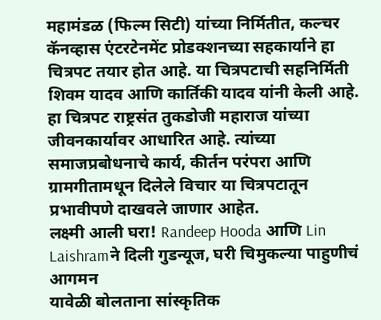महामंडळ (फिल्म सिटी) यांच्या निर्मितीत, कल्चर कॅनव्हास एंटरटेनमेंट प्रोडक्शनच्या सहकार्याने हा चित्रपट तयार होत आहे. या चित्रपटाची सहनिर्मिती शिवम यादव आणि कार्तिकी यादव यांनी केली आहे. हा चित्रपट राष्ट्रसंत तुकडोजी महाराज यांच्या जीवनकार्यावर आधारित आहे. त्यांच्या समाजप्रबोधनाचे कार्य, कीर्तन परंपरा आणि ग्रामगीतामधून दिलेले विचार या चित्रपटातून प्रभावीपणे दाखवले जाणार आहेत.
लक्ष्मी आली घरा! Randeep Hooda आणि Lin Laishramने दिली गुडन्यूज, घरी चिमुकल्या पाहुणीचं आगमन
यावेळी बोलताना सांस्कृतिक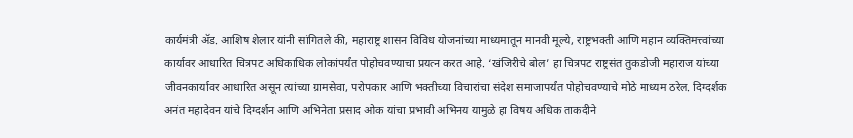कार्यमंत्री ॲड. आशिष शेलार यांनी सांगितले की, महाराष्ट्र शासन विविध योजनांच्या माध्यमातून मानवी मूल्ये, राष्ट्रभक्ती आणि महान व्यक्तिमत्त्वांच्या कार्यावर आधारित चित्रपट अधिकाधिक लोकांपर्यंत पोहोचवण्याचा प्रयत्न करत आहे. ‘खंजिरीचे बोल’ हा चित्रपट राष्ट्रसंत तुकडोजी महाराज यांच्या जीवनकार्यावर आधारित असून त्यांच्या ग्रामसेवा, परोपकार आणि भक्तीच्या विचारांचा संदेश समाजापर्यंत पोहोचवण्याचे मोठे माध्यम ठरेल. दिग्दर्शक अनंत महादेवन यांचे दिग्दर्शन आणि अभिनेता प्रसाद ओक यांचा प्रभावी अभिनय यामुळे हा विषय अधिक ताकदीने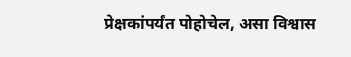प्रेक्षकांपर्यंत पोहोचेल, असा विश्वास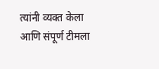त्यांनी व्यक्त केला आणि संपूर्ण टीमला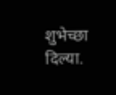शुभेच्छा दिल्या.